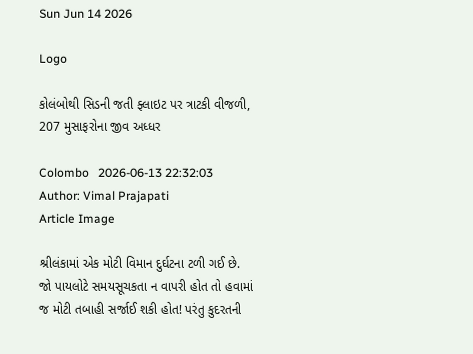Sun Jun 14 2026

Logo

કોલંબોથી સિડની જતી ફ્લાઇટ પર ત્રાટકી વીજળી, 207 મુસાફરોના જીવ અધ્ધર

Colombo   2026-06-13 22:32:03
Author: Vimal Prajapati
Article Image

શ્રીલંકામાં એક મોટી વિમાન દુર્ઘટના ટળી ગઈ છે. જો પાયલોટે સમયસૂચકતા ન વાપરી હોત તો હવામાં જ મોટી તબાહી સર્જાઈ શકી હોત! પરંતુ કુદરતની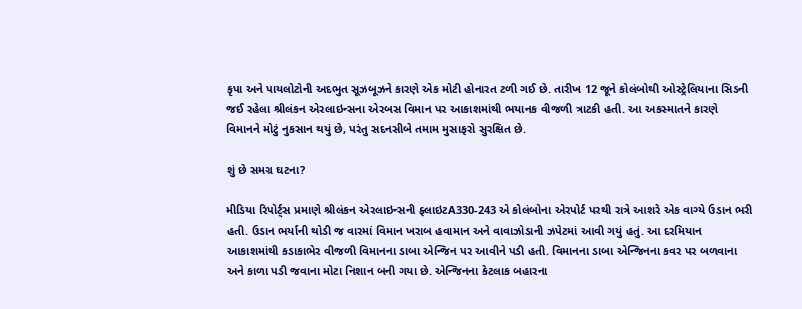કૃપા અને પાયલોટોની અદભુત સૂઝબૂઝને કારણે એક મોટી હોનારત ટળી ગઈ છે. તારીખ 12 જૂને કોલંબોથી ઓસ્ટ્રેલિયાના સિડની જઈ રહેલા શ્રીલંકન એરલાઇન્સના એરબસ વિમાન પર આકાશમાંથી ભયાનક વીજળી ત્રાટકી હતી. આ અકસ્માતને કારણે વિમાનને મોટું નુકસાન થયું છે, પરંતુ સદનસીબે તમામ મુસાફરો સુરક્ષિત છે.

શું છે સમગ્ર ઘટના?

મીડિયા રિપોર્ટ્સ પ્રમાણે શ્રીલંકન એરલાઇન્સની ફ્લાઇટA330-243 એ કોલંબોના એરપોર્ટ પરથી રાત્રે આશરે એક વાગ્યે ઉડાન ભરી હતી. ઉડાન ભર્યાની થોડી જ વારમાં વિમાન ખરાબ હવામાન અને વાવાઝોડાની ઝપેટમાં આવી ગયું હતું. આ દરમિયાન આકાશમાંથી કડાકાભેર વીજળી વિમાનના ડાબા એન્જિન પર આવીને પડી હતી. વિમાનના ડાબા એન્જિનના કવર પર બળવાના અને કાળા પડી જવાના મોટા નિશાન બની ગયા છે. એન્જિનના કેટલાક બહારના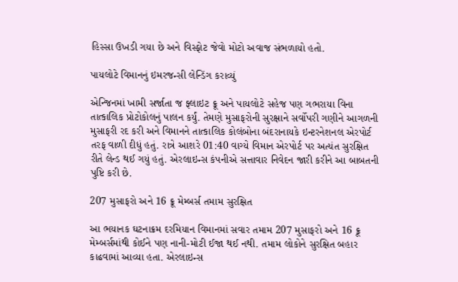હિસ્સા ઉખડી ગયા છે અને વિસ્ફોટ જેવો મોટો અવાજ સંભળાયો હતો.

પાયલોટે વિમાનનું ઇમરજન્સી લેન્ડિંગ કરાવ્યું

એન્જિનમાં ખામી સર્જાતા જ ફ્લાઇટ ક્રૂ અને પાયલોટે સહેજ પણ ગભરાયા વિના તાત્કાલિક પ્રોટોકોલનું પાલન કર્યું. તેમણે મુસાફરોની સુરક્ષાને સર્વોપરી ગણીને આગળની મુસાફરી રદ કરી અને વિમાનને તાત્કાલિક કોલંબોના બંદરાનાયકે ઇન્ટરનેશનલ એરપોર્ટ તરફ વાળી દીધું હતું. રાત્રે આશરે 01:40 વાગ્યે વિમાન એરપોર્ટ પર અત્યંત સુરક્ષિત રીતે લેન્ડ થઈ ગયું હતું. એરલાઇન્સ કંપનીએ સત્તાવાર નિવેદન જારી કરીને આ બાબતની પુષ્ટિ કરી છે.

207 મુસાફરો અને 16 ક્રૂ મેમ્બર્સ તમામ સુરક્ષિત

આ ભયાનક ઘટનાક્રમ દરમિયાન વિમાનમાં સવાર તમામ 207 મુસાફરો અને 16 ક્રૂ મેમ્બર્સમાંથી કોઈને પણ નાની-મોટી ઈજા થઈ નથી. તમામ લોકોને સુરક્ષિત બહાર કાઢવામાં આવ્યા હતા. એરલાઇન્સ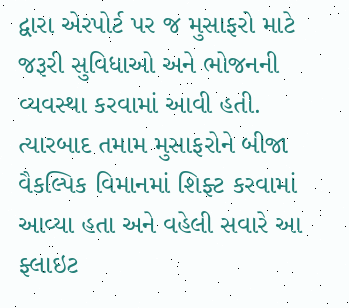દ્વારા એરપોર્ટ પર જ મુસાફરો માટે જરૂરી સુવિધાઓ અને ભોજનની વ્યવસ્થા કરવામાં આવી હતી. ત્યારબાદ તમામ મુસાફરોને બીજા વૈકલ્પિક વિમાનમાં શિફ્ટ કરવામાં આવ્યા હતા અને વહેલી સવારે આ ફ્લાઇટ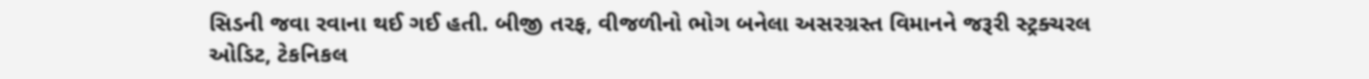સિડની જવા રવાના થઈ ગઈ હતી. બીજી તરફ, વીજળીનો ભોગ બનેલા અસરગ્રસ્ત વિમાનને જરૂરી સ્ટ્રક્ચરલ ઓડિટ, ટેકનિકલ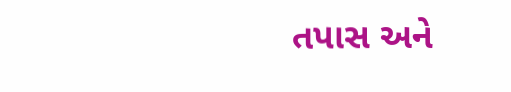તપાસ અને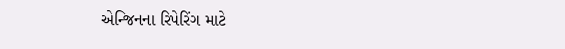એન્જિનના રિપેરિંગ માટે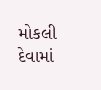મોકલી દેવામાં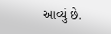આવ્યું છે.